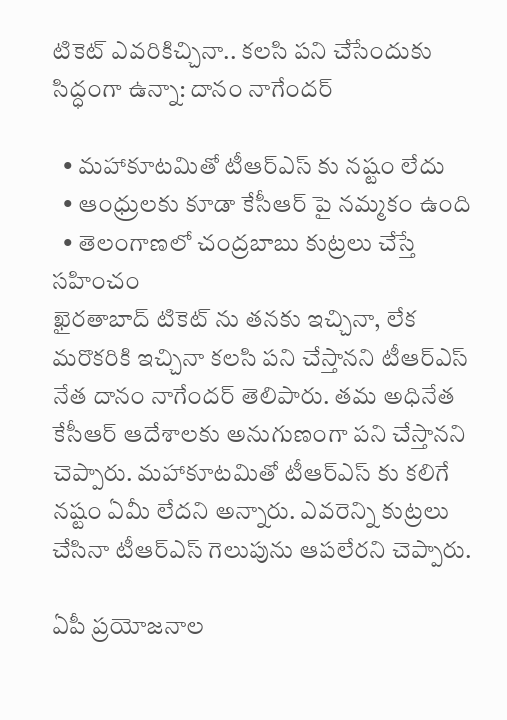టికెట్ ఎవరికిచ్చినా.. కలసి పని చేసేందుకు సిద్ధంగా ఉన్నా: దానం నాగేందర్

  • మహాకూటమితో టీఆర్ఎస్ కు నష్టం లేదు
  • ఆంధ్రులకు కూడా కేసీఆర్ పై నమ్మకం ఉంది
  • తెలంగాణలో చంద్రబాబు కుట్రలు చేస్తే సహించం
ఖైరతాబాద్ టికెట్ ను తనకు ఇచ్చినా, లేక మరొకరికి ఇచ్చినా కలసి పని చేస్తానని టీఆర్ఎస్ నేత దానం నాగేందర్ తెలిపారు. తమ అధినేత కేసీఆర్ ఆదేశాలకు అనుగుణంగా పని చేస్తానని చెప్పారు. మహాకూటమితో టీఆర్ఎస్ కు కలిగే నష్టం ఏమీ లేదని అన్నారు. ఎవరెన్ని కుట్రలు చేసినా టీఆర్ఎస్ గెలుపును ఆపలేరని చెప్పారు.

ఏపీ ప్రయోజనాల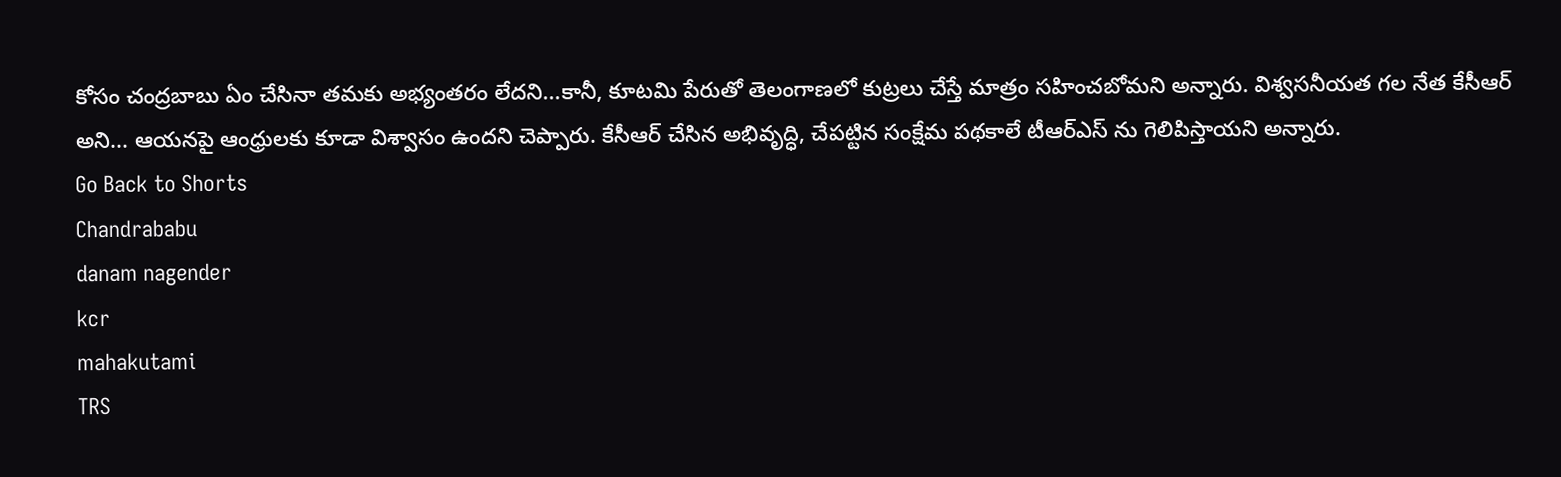కోసం చంద్రబాబు ఏం చేసినా తమకు అభ్యంతరం లేదని...కానీ, కూటమి పేరుతో తెలంగాణలో కుట్రలు చేస్తే మాత్రం సహించబోమని అన్నారు. విశ్వసనీయత గల నేత కేసీఆర్ అని... ఆయనపై ఆంధ్రులకు కూడా విశ్వాసం ఉందని చెప్పారు. కేసీఆర్ చేసిన అభివృద్ధి, చేపట్టిన సంక్షేమ పథకాలే టీఆర్ఎస్ ను గెలిపిస్తాయని అన్నారు.
Go Back to Shorts
Chandrababu
danam nagender
kcr
mahakutami
TRS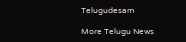Telugudesam

More Telugu News